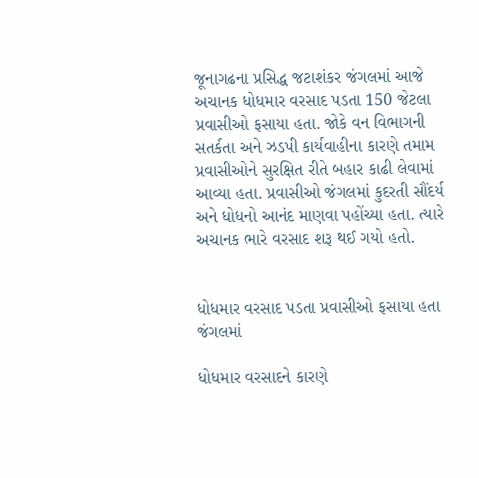જૂનાગઢના પ્રસિદ્ધ જટાશંકર જંગલમાં આજે અચાનક ધોધમાર વરસાદ પડતા 150 જેટલા પ્રવાસીઓ ફસાયા હતા. જોકે વન વિભાગની સતર્કતા અને ઝડપી કાર્યવાહીના કારણે તમામ પ્રવાસીઓને સુરક્ષિત રીતે બહાર કાઢી લેવામાં આવ્યા હતા. પ્રવાસીઓ જંગલમાં કુદરતી સૌંદર્ય અને ધોધનો આનંદ માણવા પહોંચ્યા હતા. ત્યારે અચાનક ભારે વરસાદ શરૂ થઈ ગયો હતો.


ધોધમાર વરસાદ પડતા પ્રવાસીઓ ફસાયા હતા જંગલમાં

ધોધમાર વરસાદને કારણે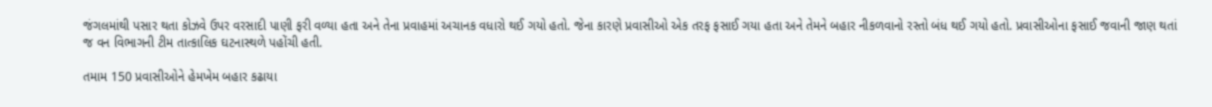જંગલમાંથી પસાર થતા કોઝવે ઉપર વરસાદી પાણી ફરી વળ્યા હતા અને તેના પ્રવાહમાં અચાનક વધારો થઈ ગયો હતો. જેના કારણે પ્રવાસીઓ એક તરફ ફસાઈ ગયા હતા અને તેમને બહાર નીકળવાનો રસ્તો બંધ થઈ ગયો હતો. પ્રવાસીઓના ફસાઈ જવાની જાણ થતાં જ વન વિભાગની ટીમ તાત્કાલિક ઘટનાસ્થળે પહોંચી હતી.

તમામ 150 પ્રવાસીઓને હેમખેમ બહાર કઢાયા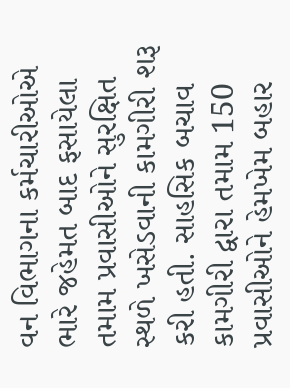વન વિભાગના કર્મચારીઓએ ભારે જહેમત બાદ ફસાયેલા તમામ પ્રવાસીઓને સુરક્ષિત સ્થળે ખસેડવાની કામગીરી શરૂ કરી હતી. સાહસિક બચાવ કામગીરી દ્વારા તમામ 150 પ્રવાસીઓને હેમખેમ બહાર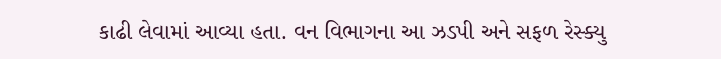કાઢી લેવામાં આવ્યા હતા. વન વિભાગના આ ઝડપી અને સફળ રેસ્ક્યુ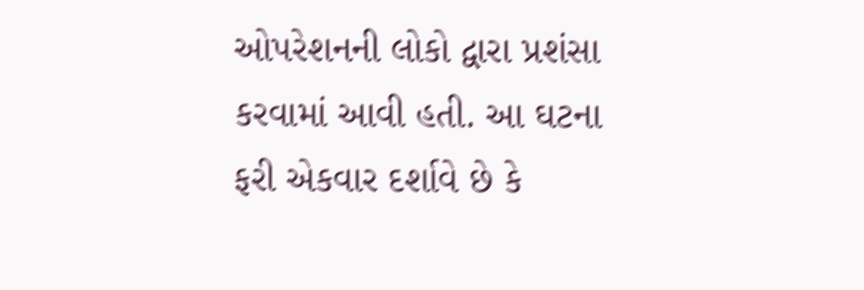ઓપરેશનની લોકો દ્વારા પ્રશંસા કરવામાં આવી હતી. આ ઘટના ફરી એકવાર દર્શાવે છે કે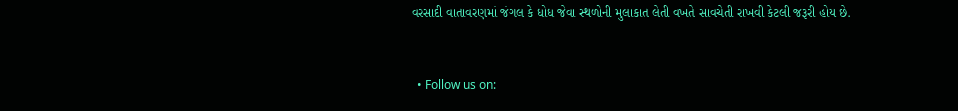વરસાદી વાતાવરણમાં જંગલ કે ધોધ જેવા સ્થળોની મુલાકાત લેતી વખતે સાવચેતી રાખવી કેટલી જરૂરી હોય છે.


  • Follow us on: